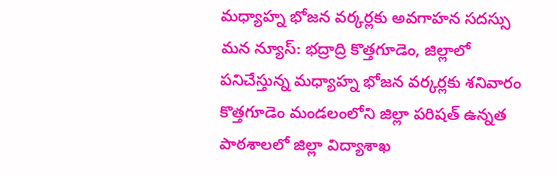మధ్యాహ్న భోజన వర్కర్లకు అవగాహన సదస్సు
మన న్యూస్: భద్రాద్రి కొత్తగూడెం, జిల్లాలో పనిచేస్తున్న మధ్యాహ్న భోజన వర్కర్లకు శనివారం కొత్తగూడెం మండలంలోని జిల్లా పరిషత్ ఉన్నత పాఠశాలలో జిల్లా విద్యాశాఖ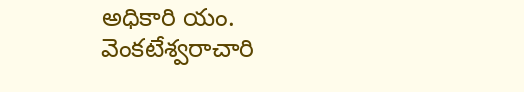అధికారి యం. వెంకటేశ్వరాచారి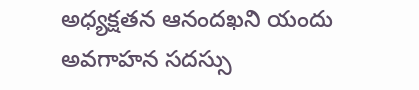అధ్యక్షతన ఆనందఖని యందు అవగాహన సదస్సు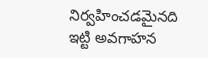నిర్వహించడమైనది ఇట్టి అవగాహన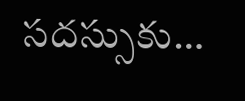సదస్సుకు…